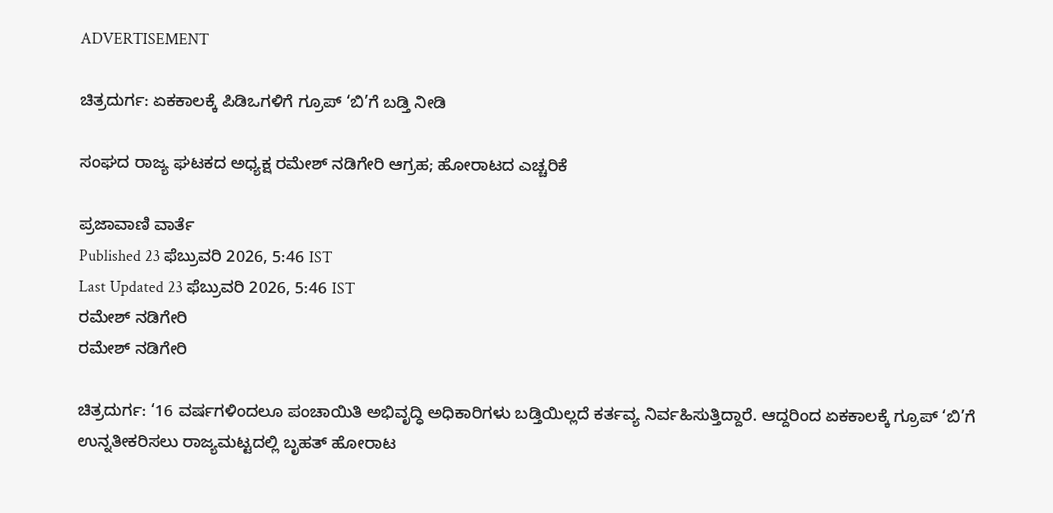ADVERTISEMENT

ಚಿತ್ರದುರ್ಗ: ಏಕಕಾಲಕ್ಕೆ ಪಿಡಿಒಗಳಿಗೆ ಗ್ರೂಪ್‌ ‘ಬಿ’ಗೆ ಬಡ್ತಿ ನೀಡಿ

ಸಂಘದ ರಾಜ್ಯ ಘಟಕದ ಅಧ್ಯಕ್ಷ ರಮೇಶ್‌ ನಡಿಗೇರಿ ಆಗ್ರಹ; ಹೋರಾಟದ ಎಚ್ಚರಿಕೆ

ಪ್ರಜಾವಾಣಿ ವಾರ್ತೆ
Published 23 ಫೆಬ್ರುವರಿ 2026, 5:46 IST
Last Updated 23 ಫೆಬ್ರುವರಿ 2026, 5:46 IST
ರಮೇಶ್‌ ನಡಿಗೇರಿ
ರಮೇಶ್‌ ನಡಿಗೇರಿ

ಚಿತ್ರದುರ್ಗ: ‘16 ವರ್ಷಗಳಿಂದಲೂ ಪಂಚಾಯಿತಿ ಅಭಿವೃದ್ಧಿ ಅಧಿಕಾರಿಗಳು ಬಡ್ತಿಯಿಲ್ಲದೆ ಕರ್ತವ್ಯ ನಿರ್ವಹಿಸುತ್ತಿದ್ದಾರೆ. ಆದ್ದರಿಂದ ಏಕಕಾಲಕ್ಕೆ ಗ್ರೂಪ್‌ ‘ಬಿ’ಗೆ ಉನ್ನತೀಕರಿಸಲು ರಾಜ್ಯಮಟ್ಟದಲ್ಲಿ ಬೃಹತ್‌ ಹೋರಾಟ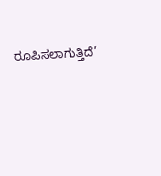ರೂಪಿಸಲಾಗುತ್ತಿದೆ’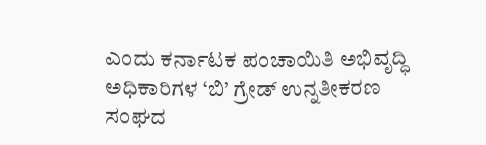ಎಂದು ಕರ್ನಾಟಕ ಪಂಚಾಯಿತಿ ಅಭಿವೃದ್ಧಿ ಅಧಿಕಾರಿಗಳ ‘ಬಿ’ ಗ್ರೇಡ್‌ ಉನ್ನತೀಕರಣ ಸಂಘದ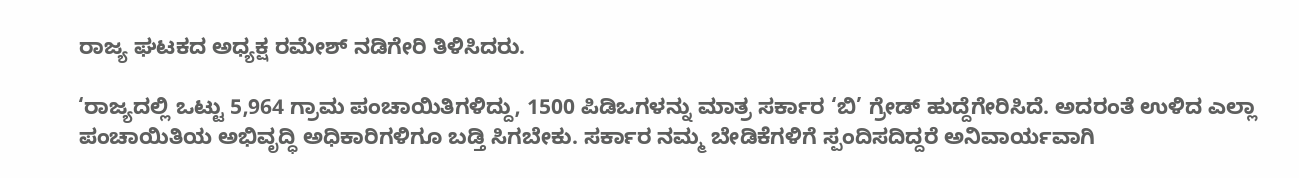ರಾಜ್ಯ ಘಟಕದ ಅಧ್ಯಕ್ಷ ರಮೇಶ್‌ ನಡಿಗೇರಿ ತಿಳಿಸಿದರು.

‘ರಾಜ್ಯದಲ್ಲಿ ಒಟ್ಟು 5,964 ಗ್ರಾಮ ಪಂಚಾಯಿತಿಗಳಿದ್ದು, 1500 ಪಿಡಿಒಗಳನ್ನು ಮಾತ್ರ ಸರ್ಕಾರ ‘ಬಿ’ ಗ್ರೇಡ್‌ ಹುದ್ದೆಗೇರಿಸಿದೆ. ಅದರಂತೆ ಉಳಿದ ಎಲ್ಲಾ ಪಂಚಾಯಿತಿಯ ಅಭಿವೃದ್ಧಿ ಅಧಿಕಾರಿಗಳಿಗೂ ಬಡ್ತಿ ಸಿಗಬೇಕು. ಸರ್ಕಾರ ನಮ್ಮ ಬೇಡಿಕೆಗಳಿಗೆ ಸ್ಪಂದಿಸದಿದ್ದರೆ ಅನಿವಾರ್ಯವಾಗಿ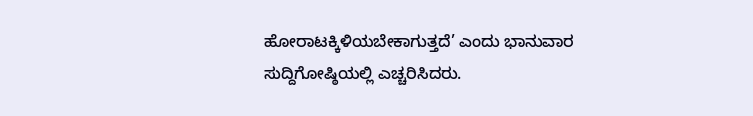ಹೋರಾಟಕ್ಕಿಳಿಯಬೇಕಾಗುತ್ತದೆ’ ಎಂದು ಭಾನುವಾರ ಸುದ್ದಿಗೋಷ್ಠಿಯಲ್ಲಿ ಎಚ್ಚರಿಸಿದರು.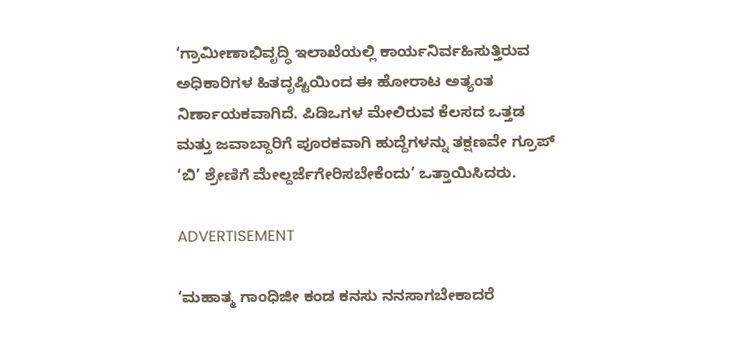‘ಗ್ರಾಮೀಣಾಭಿವೃದ್ಧಿ ಇಲಾಖೆಯಲ್ಲಿ ಕಾರ್ಯನಿರ್ವಹಿಸುತ್ತಿರುವ ಅಧಿಕಾರಿಗಳ ಹಿತದೃಷ್ಟಿಯಿಂದ ಈ ಹೋರಾಟ ಅತ್ಯಂತ ನಿರ್ಣಾಯಕವಾಗಿದೆ. ಪಿಡಿಒಗಳ ಮೇಲಿರುವ ಕೆಲಸದ ಒತ್ತಡ ಮತ್ತು ಜವಾಬ್ದಾರಿಗೆ ಪೂರಕವಾಗಿ ಹುದ್ದೆಗಳನ್ನು ತಕ್ಷಣವೇ ಗ್ರೂಪ್‌ ‘ಬಿ’ ಶ್ರೇಣಿಗೆ ಮೇಲ್ದರ್ಜೆಗೇರಿಸಬೇಕೆಂದು’ ಒತ್ತಾಯಿಸಿದರು.

ADVERTISEMENT

‘ಮಹಾತ್ಮ ಗಾಂಧಿಜೀ ಕಂಡ ಕನಸು ನನಸಾಗಬೇಕಾದರೆ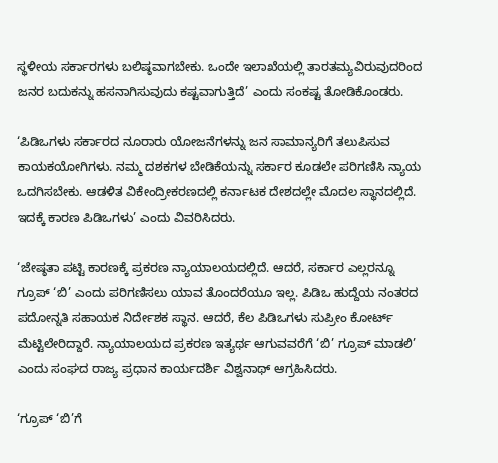ಸ್ಥಳೀಯ ಸರ್ಕಾರಗಳು ಬಲಿಷ್ಠವಾಗಬೇಕು. ಒಂದೇ ಇಲಾಖೆಯಲ್ಲಿ ತಾರತಮ್ಯವಿರುವುದರಿಂದ ಜನರ ಬದುಕನ್ನು ಹಸನಾಗಿಸುವುದು ಕಷ್ಟವಾಗುತ್ತಿದೆ’ ಎಂದು ಸಂಕಷ್ಟ ತೋಡಿಕೊಂಡರು.

‘ಪಿಡಿಒಗಳು ಸರ್ಕಾರದ ನೂರಾರು ಯೋಜನೆಗಳನ್ನು ಜನ ಸಾಮಾನ್ಯರಿಗೆ ತಲುಪಿಸುವ ಕಾಯಕಯೋಗಿಗಳು. ನಮ್ಮ ದಶಕಗಳ ಬೇಡಿಕೆಯನ್ನು ಸರ್ಕಾರ ಕೂಡಲೇ ಪರಿಗಣಿಸಿ ನ್ಯಾಯ ಒದಗಿಸಬೇಕು. ಆಡಳಿತ ವಿಕೇಂದ್ರೀಕರಣದಲ್ಲಿ ಕರ್ನಾಟಕ ದೇಶದಲ್ಲೇ ಮೊದಲ ಸ್ಥಾನದಲ್ಲಿದೆ. ಇದಕ್ಕೆ ಕಾರಣ ಪಿಡಿಒಗಳು’ ಎಂದು ವಿವರಿಸಿದರು.

‘ಜೇಷ್ಠತಾ ಪಟ್ಟಿ ಕಾರಣಕ್ಕೆ ಪ್ರಕರಣ ನ್ಯಾಯಾಲಯದಲ್ಲಿದೆ. ಆದರೆ, ಸರ್ಕಾರ ಎಲ್ಲರನ್ನೂ ಗ್ರೂಪ್‌ ‘ಬಿ’ ಎಂದು ಪರಿಗಣಿಸಲು ಯಾವ ತೊಂದರೆಯೂ ಇಲ್ಲ. ಪಿಡಿಒ ಹುದ್ದೆಯ ನಂತರದ ಪದೋನ್ನತಿ ಸಹಾಯಕ ನಿರ್ದೇಶಕ ಸ್ಥಾನ. ಆದರೆ, ಕೆಲ ಪಿಡಿಒಗಳು ಸುಪ್ರೀಂ ಕೋರ್ಟ್ ಮೆಟ್ಟಿಲೇರಿದ್ದಾರೆ. ನ್ಯಾಯಾಲಯದ ಪ್ರಕರಣ ಇತ್ಯರ್ಥ ಆಗುವವರೆಗೆ ‘ಬಿ’ ಗ್ರೂಪ್‌ ಮಾಡಲಿ’ ಎಂದು ಸಂಘದ ರಾಜ್ಯ ಪ್ರಧಾನ ಕಾರ್ಯದರ್ಶಿ ವಿಶ್ವನಾಥ್‌ ಆಗ್ರಹಿಸಿದರು.

‘ಗ್ರೂಪ್‌ ‘ಬಿ’ಗೆ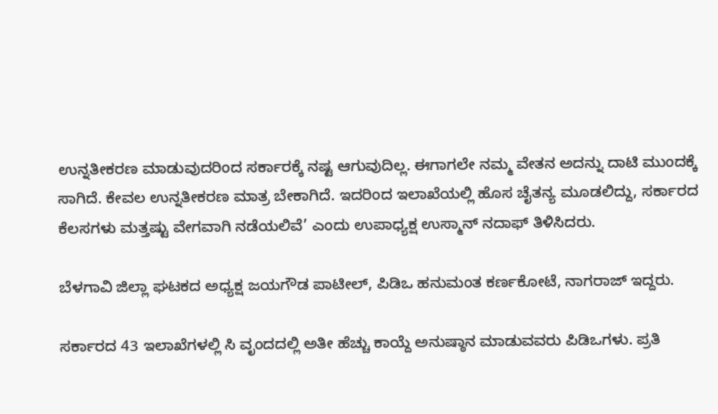ಉನ್ನತೀಕರಣ ಮಾಡುವುದರಿಂದ ಸರ್ಕಾರಕ್ಕೆ ನಷ್ಟ ಆಗುವುದಿಲ್ಲ. ಈಗಾಗಲೇ ನಮ್ಮ ವೇತನ ಅದನ್ನು ದಾಟಿ ಮುಂದಕ್ಕೆ ಸಾಗಿದೆ. ಕೇವಲ ಉನ್ನತೀಕರಣ ಮಾತ್ರ ಬೇಕಾಗಿದೆ. ಇದರಿಂದ ಇಲಾಖೆಯಲ್ಲಿ ಹೊಸ ಚೈತನ್ಯ ಮೂಡಲಿದ್ದು, ಸರ್ಕಾರದ ಕೆಲಸಗಳು ಮತ್ತಷ್ಟು ವೇಗವಾಗಿ ನಡೆಯಲಿವೆ’ ಎಂದು ಉಪಾಧ್ಯಕ್ಷ ಉಸ್ಮಾನ್‌ ನದಾಫ್‌ ತಿಳಿಸಿದರು.

ಬೆಳಗಾವಿ ಜಿಲ್ಲಾ ಘಟಕದ ಅಧ್ಯಕ್ಷ ಜಯಗೌಡ ಪಾಟೀಲ್‌, ಪಿಡಿಒ ಹನುಮಂತ ಕರ್ಣಕೋಟೆ, ನಾಗರಾಜ್‌ ಇದ್ದರು.

ಸರ್ಕಾರದ 43 ಇಲಾಖೆಗಳಲ್ಲಿ ಸಿ ವೃಂದದಲ್ಲಿ ಅತೀ ಹೆಚ್ಚು ಕಾಯ್ದೆ ಅನುಷ್ಠಾನ ಮಾಡುವವರು ಪಿಡಿಒಗಳು. ಪ್ರತಿ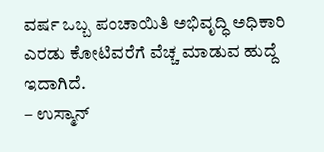ವರ್ಷ ಒಬ್ಬ ಪಂಚಾಯಿತಿ ಅಭಿವೃದ್ಧಿ ಅಧಿಕಾರಿ ಎರಡು ಕೋಟಿವರೆಗೆ ವೆಚ್ಚ ಮಾಡುವ ಹುದ್ದೆ ಇದಾಗಿದೆ.
– ಉಸ್ಮಾನ್‌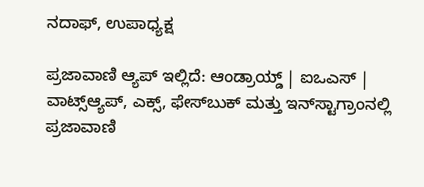ನದಾಫ್‌, ಉಪಾಧ್ಯಕ್ಷ

ಪ್ರಜಾವಾಣಿ ಆ್ಯಪ್ ಇಲ್ಲಿದೆ: ಆಂಡ್ರಾಯ್ಡ್ | ಐಒಎಸ್ | ವಾಟ್ಸ್ಆ್ಯಪ್, ಎಕ್ಸ್, ಫೇಸ್‌ಬುಕ್ ಮತ್ತು ಇನ್‌ಸ್ಟಾಗ್ರಾಂನಲ್ಲಿ ಪ್ರಜಾವಾಣಿ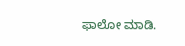ಫಾಲೋ ಮಾಡಿ.